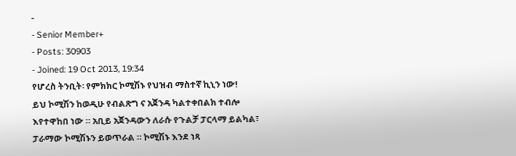-
- Senior Member+
- Posts: 30903
- Joined: 19 Oct 2013, 19:34
የሆረስ ትንቢት፡ የምክክር ኮሚሽኑ የህዝብ ማስተኛ ኪኒን ነው!
ይህ ኮሚሽን ከወዲሁ የብልጽግ ና አጀንዳ ካልተቀበልክ ተብሎ እየተዋከበ ነው ። አቢይ አጀንዳውን ለራሱ የጉልቻ ፓርላማ ይልካል፣ ፓራማው ኮሚሽኑን ይወጥራል ። ኮሚሽኑ እንደ ነጻ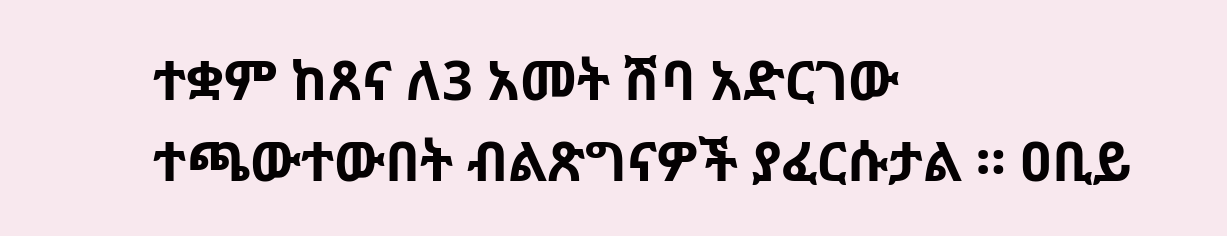ተቋም ከጸና ለ3 አመት ሽባ አድርገው ተጫውተውበት ብልጽግናዎች ያፈርሱታል ። ዐቢይ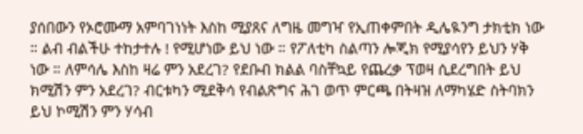ያሰበውን የኦሮሙማ አምባገነነት እስከ ሚያጸና ለግዜ መግዣ የኢጠቀምበት ዲሌዪንግ ታክቲክ ነው ። ልብ ብልችሁ ተከታተሉ ! የሚሆነው ይህ ነው ። የፖለቲካ ስልጣን ሎጂክ የሚያሳየን ይህን ሃቅ ነው ። ለምሳሌ እስከ ዛሬ ምን አደረገ? የደቡብ ክልል ባስቸኳይ የጨረቃ ፕወዛ ሲደረግበት ይህ ክሚሽን ምን አደረገ? ብርቱካን ሚደቅሳ የብልጽግና ሕገ ወጥ ምርጫ በትዛዝ ለማካሄድ ስትባክን ይህ ኮሚሽን ምን ሃሳብ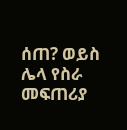ሰጠ? ወይስ ሌላ የስራ መፍጠሪያ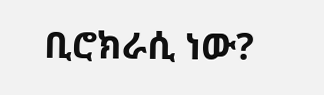ቢሮክራሲ ነው?